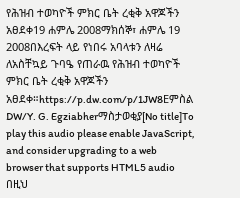የሕዝብ ተወካዮች ምክር ቤት ረቂቅ አዋጆችን አፀደቀ19 ሐምሌ 2008ማክሰኞ፣ ሐምሌ 19 2008በእረፍት ላይ የነበሩ አባላቱን ለዛሬ ለአስቸኳይ ጉባዔ የጠራዉ የሕዝብ ተወካዮች ምክር ቤት ረቂቅ አዋጆችን አፀደቀ።https://p.dw.com/p/1JW8Eምስል DW/Y. G. Egziabherማስታወቂያ[No title]To play this audio please enable JavaScript, and consider upgrading to a web browser that supports HTML5 audio በዚህ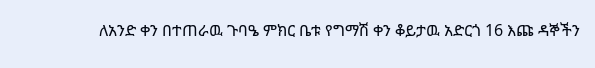ለአንድ ቀን በተጠራዉ ጉባዔ ምክር ቤቱ የግማሽ ቀን ቆይታዉ አድርጎ 16 እጩ ዳኞችን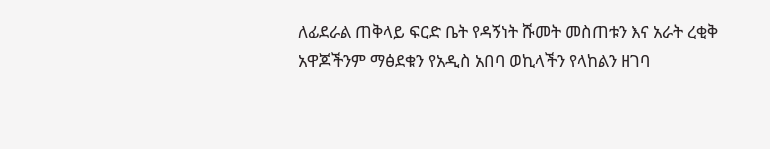ለፊደራል ጠቅላይ ፍርድ ቤት የዳኝነት ሹመት መስጠቱን እና አራት ረቂቅ አዋጆችንም ማፅደቁን የአዲስ አበባ ወኪላችን የላከልን ዘገባ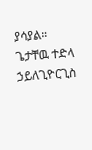ያሳያል። ጌታቸዉ ተድላ ኃይለጊዮርጊስ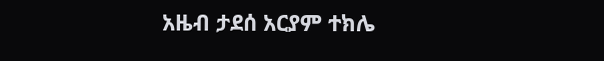አዜብ ታደሰ አርያም ተክሌ